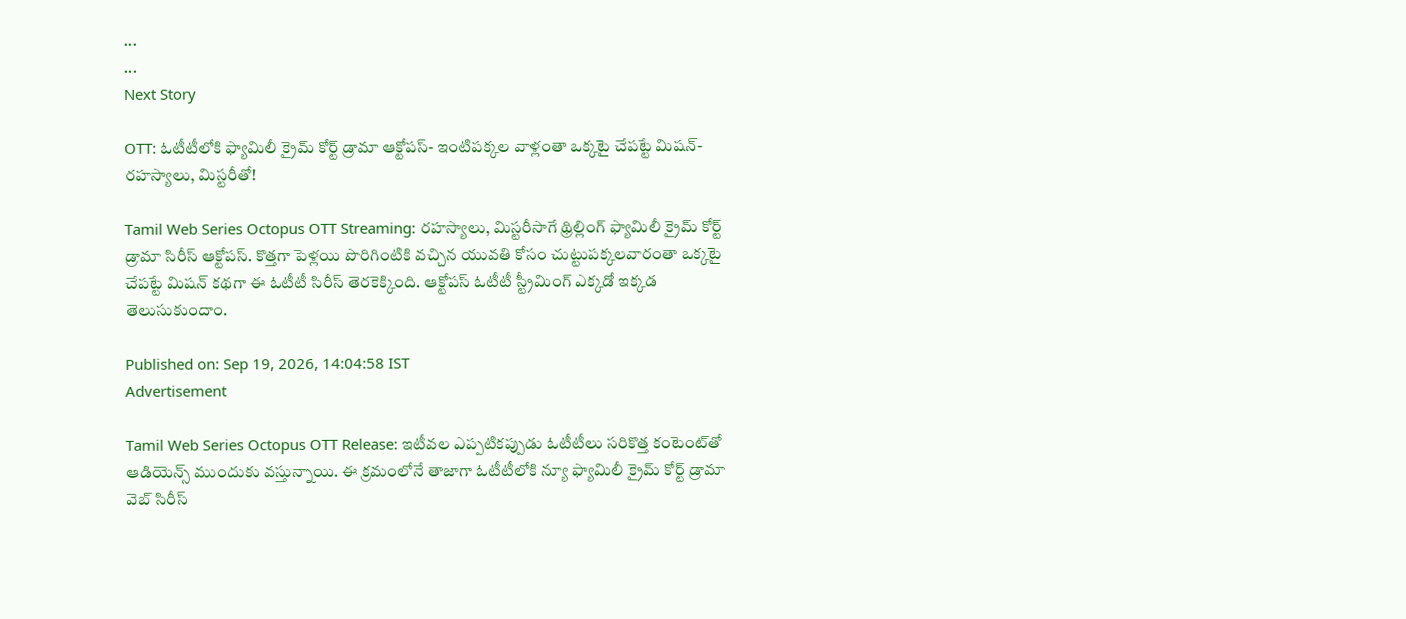...
...
Next Story

OTT: ఓటీటీలోకి ఫ్యామిలీ క్రైమ్ కోర్ట్ డ్రామా ఆక్టోపస్- ఇంటిపక్కల వాళ్లంతా ఒక్కటై చేపట్టే మిషన్- రహస్యాలు, మిస్టరీతో!

Tamil Web Series Octopus OTT Streaming: రహస్యాలు, మిస్టరీసాగే థ్రిల్లింగ్ ఫ్యామిలీ క్రైమ్ కోర్ట్ డ్రామా సిరీస్ ఆక్టోపస్. కొత్తగా పెళ్లయి పొరిగింటికి వచ్చిన యువతి కోసం చుట్టుపక్కలవారంతా ఒక్కటై చేపట్టే మిషన్ కథగా ఈ ఓటీటీ సిరీస్ తెరకెక్కింది. ఆక్టోపస్ ఓటీటీ స్ట్రీమింగ్ ఎక్కడో ఇక్కడ తెలుసుకుందాం.

Published on: Sep 19, 2026, 14:04:58 IST
Advertisement

Tamil Web Series Octopus OTT Release: ఇటీవల ఎప్పటికప్పుడు ఓటీటీలు సరికొత్త కంటెంట్‌తో ఆడియెన్స్ ముందుకు వస్తున్నాయి. ఈ క్రమంలోనే తాజాగా ఓటీటీలోకి న్యూ ఫ్యామిలీ క్రైమ్ కోర్ట్ డ్రామా వెబ్ సిరీస్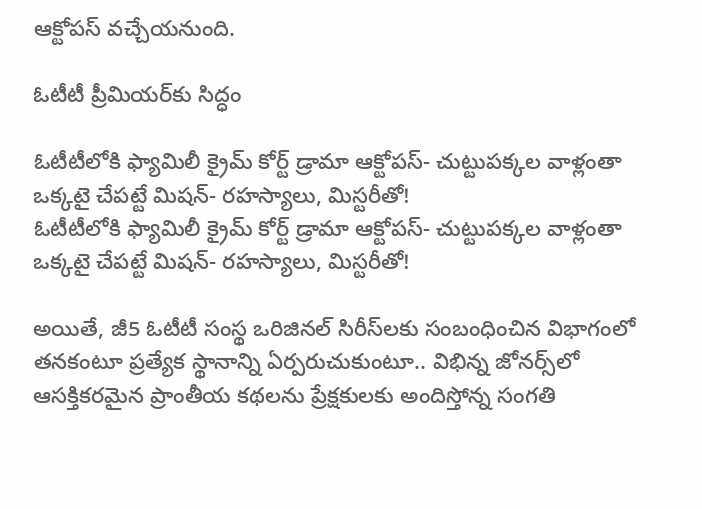ఆక్టోపస్ వచ్చేయనుంది.

ఓటీటీ ప్రీమియర్‌కు సిద్ధం

ఓటీటీలోకి ఫ్యామిలీ క్రైమ్ కోర్ట్ డ్రామా ఆక్టోపస్- చుట్టుపక్కల వాళ్లంతా ఒక్కటై చేపట్టే మిషన్- రహస్యాలు, మిస్టరీతో!
ఓటీటీలోకి ఫ్యామిలీ క్రైమ్ కోర్ట్ డ్రామా ఆక్టోపస్- చుట్టుపక్కల వాళ్లంతా ఒక్కటై చేపట్టే మిషన్- రహస్యాలు, మిస్టరీతో!

అయితే, జీ5 ఓటీటీ సంస్థ ఒరిజినల్ సిరీస్‌ల‌కు సంబంధించిన‌ విభాగంలో తనకంటూ ప్రత్యేక స్థానాన్ని ఏర్పరుచుకుంటూ.. విభిన్న జోన‌ర్స్‌లో ఆసక్తికరమైన ప్రాంతీయ కథలను ప్రేక్షకులకు అందిస్తోన్న సంగ‌తి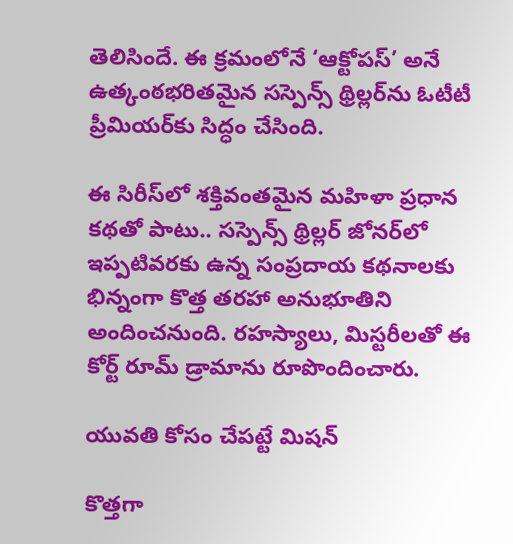తెలిసిందే. ఈ క్ర‌మంలోనే ‘ఆక్టోపస్’ అనే ఉత్కంఠభరితమైన సస్పెన్స్ థ్రిల్లర్‌ను ఓటీటీ ప్రీమియర్‌కు సిద్ధం చేసింది.

ఈ సిరీస్‌లో శక్తివంతమైన మహిళా ప్రధాన కథతో పాటు.. సస్పెన్స్ థ్రిల్లర్ జోనర్‌లో ఇప్పటివరకు ఉన్న సంప్రదాయ కథనాలకు భిన్నంగా కొత్త తరహా అనుభూతిని అందించనుంది. రహస్యాలు, మిస్టరీలతో ఈ కోర్ట్ రూమ్ డ్రామాను రూపొందించారు.

యువతి కోసం చేపట్టే మిషన్

కొత్తగా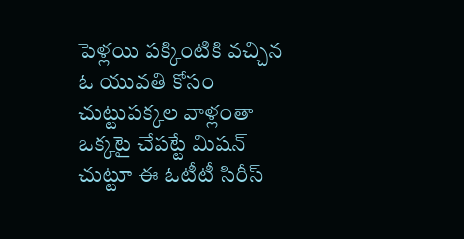పెళ్లయి పక్కింటికి వచ్చిన ఓ యువతి కోసం చుట్టుపక్కల వాళ్లంతా ఒక్కటై చేపట్టే మిషన్ చుట్టూ ఈ ఓటీటీ సిరీస్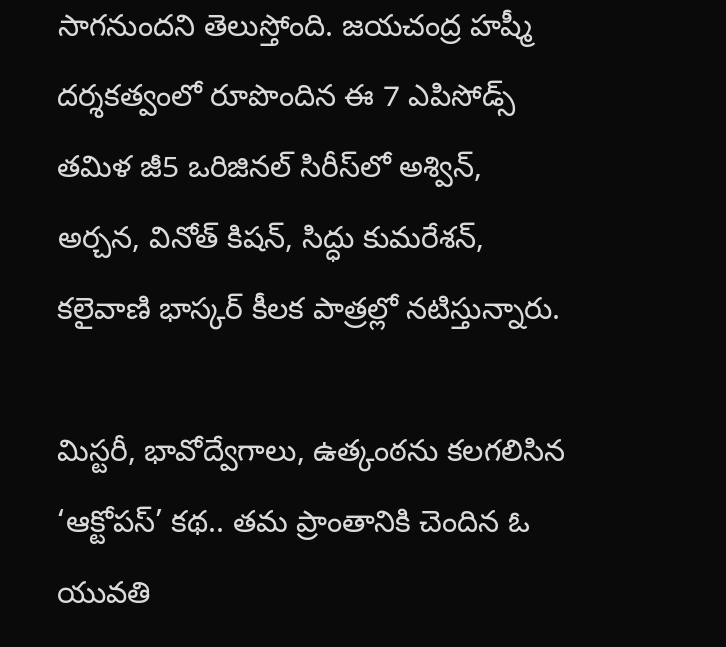సాగనుందని తెలుస్తోంది. జయచంద్ర హష్మీ దర్శకత్వంలో రూపొందిన ఈ 7 ఎపిసోడ్స్‌ తమిళ జీ5 ఒరిజినల్ సిరీస్‌లో అశ్విన్, అర్చన, వినోత్ కిషన్, సిద్ధు కుమరేశన్, కలైవాణి భాస్కర్ కీలక పాత్రల్లో నటిస్తున్నారు.

మిస్టరీ, భావోద్వేగాలు, ఉత్కంఠను కలగలిసిన‌ ‘ఆక్టోపస్’ కథ.. తమ ప్రాంతానికి చెందిన ఓ యువతి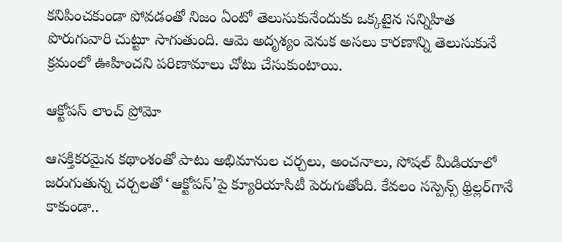కనిపించకుండా పోవడంతో నిజం ఏంటో తెలుసుకునేందుకు ఒక్కటైన సన్నిహిత పొరుగువారి చుట్టూ సాగుతుంది. ఆమె అదృశ్యం వెనుక అసలు కారణాన్ని తెలుసుకునే క్రమంలో ఊహించని పరిణామాలు చోటు చేసుకుంటాయి.

ఆక్టోపస్ లాంచ్ ప్రోమో

ఆసక్తికరమైన కథాంశంతో పాటు అభిమానుల చర్చలు, అంచనాలు, సోషల్ మీడియాలో జరుగుతున్న చర్చలతో ‘ఆక్టోపస్’పై క్యూరియాసిటీ పెరుగుతోంది. కేవలం సస్పెన్స్ థ్రిల్లర్‌గానే కాకుండా..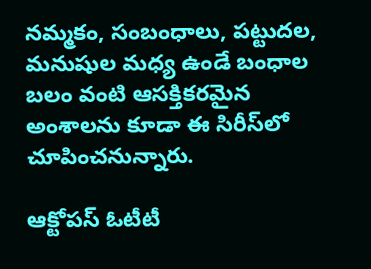నమ్మకం, సంబంధాలు, పట్టుదల, మనుషుల మధ్య ఉండే బంధాల బలం వంటి ఆసక్తికరమైన అంశాలను కూడా ఈ సిరీస్‌లో చూపించనున్నారు.

ఆక్టోపస్ ఓటీటీ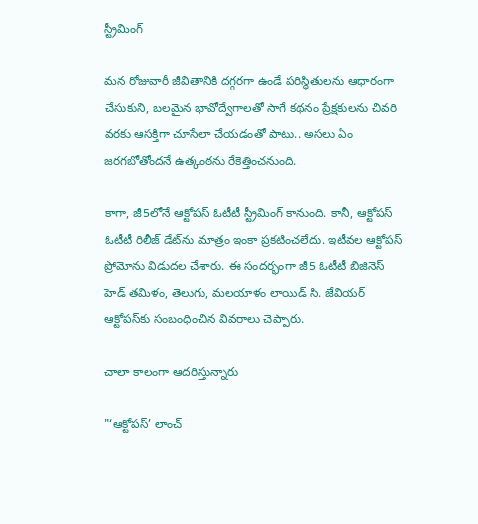స్ట్రీమింగ్

మన రోజువారీ జీవితానికి దగ్గరగా ఉండే పరిస్థితులను ఆధారంగా చేసుకుని, బలమైన భావోద్వేగాలతో సాగే కథనం ప్రేక్షకులను చివరి వరకు ఆసక్తిగా చూసేలా చేయడంతో పాటు.. అసలు ఏం జరగబోతోందనే ఉత్కంఠను రేకెత్తించనుంది.

కాగా, జీ5లోనే ఆక్టోపస్ ఓటీటీ స్ట్రీమింగ్ కానుంది. కానీ, ఆక్టోపస్ ఓటీటీ రిలీజ్ డేట్‌ను మాత్రం ఇంకా ప్రకటించలేదు. ఇటీవల ఆక్టోపస్ ప్రోమోను విడుదల చేశారు. ఈ సంద‌ర్భంగా జీ5 ఓటీటీ బిజినెస్ హెడ్ తమిళం, తెలుగు, మలయాళం లాయిడ్ సి. జేవియర్ ఆక్టోపస్‌కు సంబంధించిన వివరాలు చెప్పారు.

చాలా కాలంగా ఆదరిస్తున్నారు

"‘ఆక్టోపస్’ లాంచ్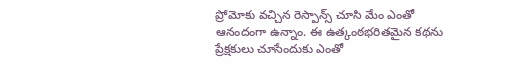ప్రోమోకు వచ్చిన రెస్పాన్స్‌ చూసి మేం ఎంతో ఆనందంగా ఉన్నాం. ఈ ఉత్కంఠభరితమైన కథను ప్రేక్షకులు చూసేందుకు ఎంతో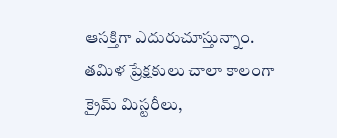ఆసక్తిగా ఎదురుచూస్తున్నాం. తమిళ ప్రేక్షకులు చాలా కాలంగా క్రైమ్ మిస్టరీలు,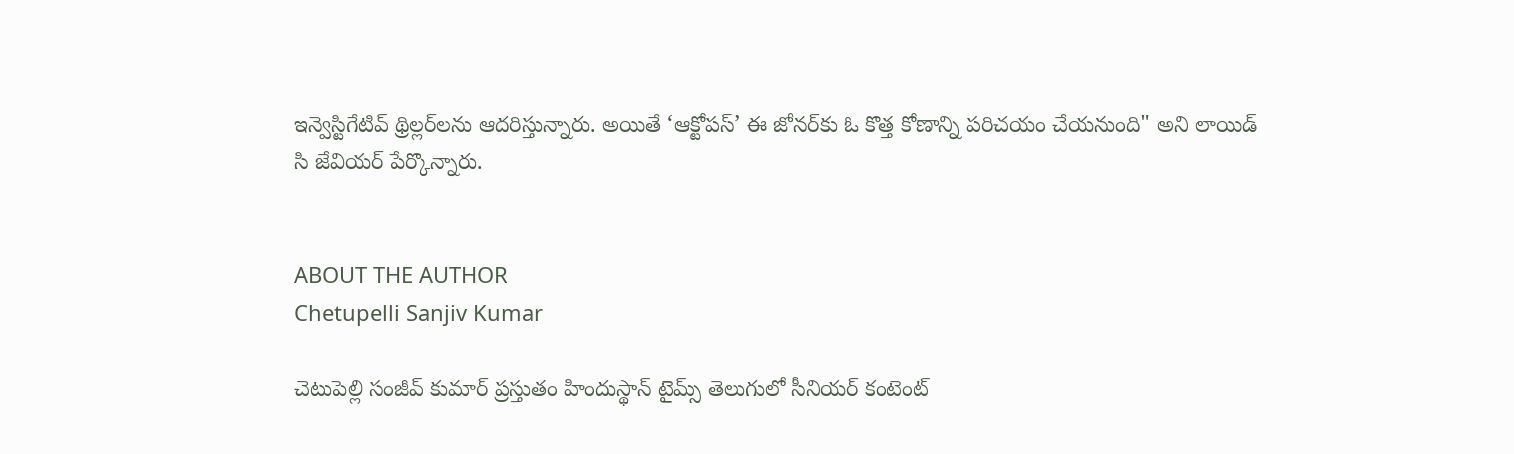ఇన్వెస్టిగేటివ్ థ్రిల్లర్‌లను ఆదరిస్తున్నారు. అయితే ‘ఆక్టోపస్’ ఈ జోనర్‌కు ఓ కొత్త కోణాన్ని పరిచయం చేయనుంది" అని లాయిడ్ సి జేవియర్ పేర్కొన్నారు.


ABOUT THE AUTHOR
Chetupelli Sanjiv Kumar

చెటుపెల్లి సంజీవ్ కుమార్ ప్రస్తుతం హిందుస్థాన్ టైమ్స్ తెలుగులో సీనియర్ కంటెంట్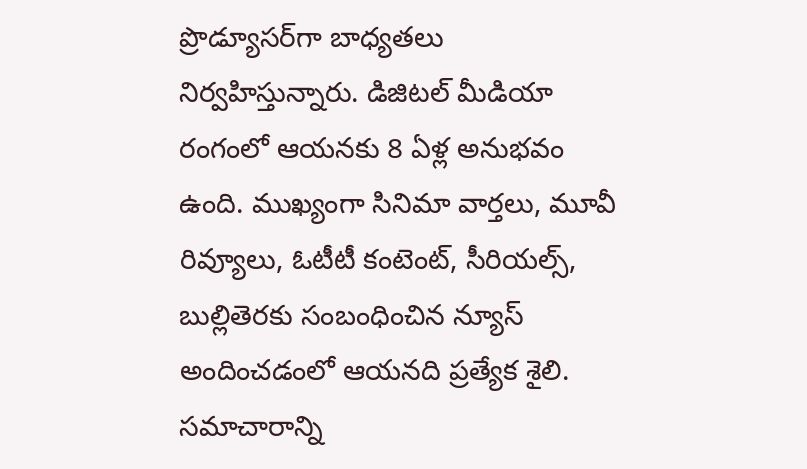ప్రొడ్యూసర్‌గా బాధ్యతలు నిర్వహిస్తున్నారు. డిజిటల్ మీడియా రంగంలో ఆయనకు 8 ఏళ్ల అనుభవం ఉంది. ముఖ్యంగా సినిమా వార్తలు, మూవీ రివ్యూలు, ఓటీటీ కంటెంట్, సీరియల్స్, బుల్లితెరకు సంబంధించిన న్యూస్ అందించడంలో ఆయనది ప్రత్యేక శైలి. సమాచారాన్ని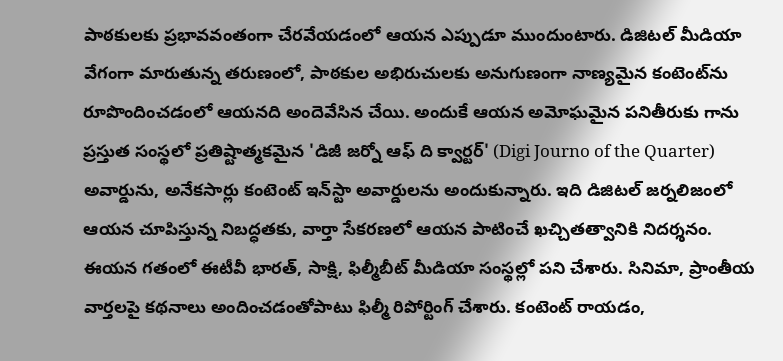పాఠకులకు ప్రభావవంతంగా చేరవేయడంలో ఆయన ఎప్పుడూ ముందుంటారు. డిజిటల్ మీడియా వేగంగా మారుతున్న తరుణంలో, పాఠకుల అభిరుచులకు అనుగుణంగా నాణ్యమైన కంటెంట్‌ను రూపొందించడంలో ఆయనది అందెవేసిన చేయి. అందుకే ఆయన అమోఘమైన పనితీరుకు గాను ప్రస్తుత సంస్థలో ప్రతిష్టాత్మకమైన 'డిజీ జర్నో ఆఫ్ ది క్వార్టర్' (Digi Journo of the Quarter) అవార్డును, అనేకసార్లు కంటెంట్ ఇన్‌స్టా అవార్డులను అందుకున్నారు. ఇది డిజిటల్ జర్నలిజంలో ఆయన చూపిస్తున్న నిబద్ధతకు, వార్తా సేకరణలో ఆయన పాటించే ఖచ్చితత్వానికి నిదర్శనం. ఈయన గతంలో ఈటీవీ భారత్, సాక్షి, ఫిల్మీబీట్ మీడియా సంస్థల్లో పని చేశారు. సినిమా, ప్రాంతీయ వార్తలపై కథనాలు అందించడంతోపాటు ఫిల్మీ రిపోర్టింగ్ చేశారు. కంటెంట్ రాయడం,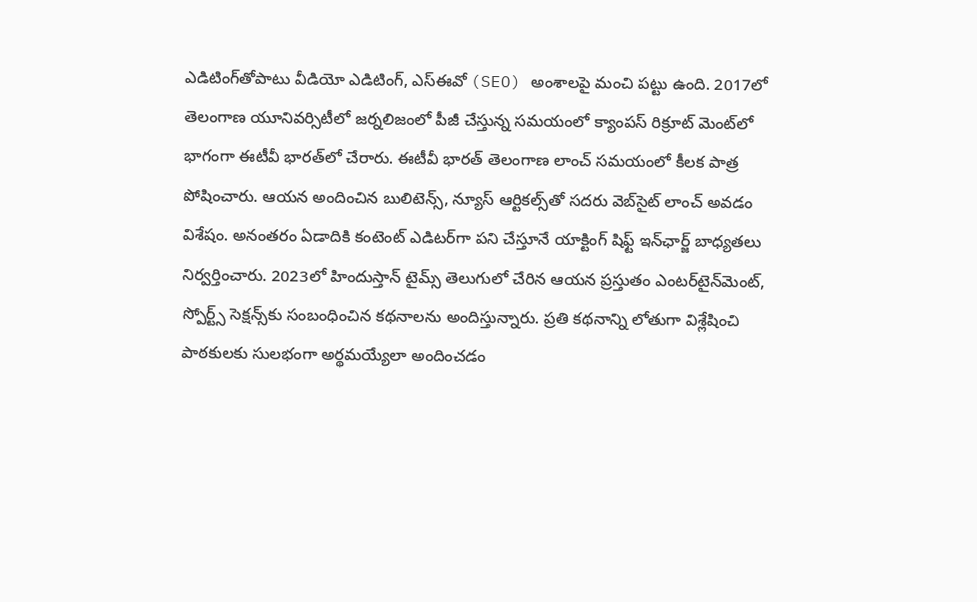ఎడిటింగ్‌తోపాటు వీడియో ఎడిటింగ్, ఎస్‌ఈవో (SEO) అంశాలపై మంచి పట్టు ఉంది. 2017లో తెలంగాణ యూనివర్సిటీలో జర్నలిజంలో పీజీ చేస్తున్న సమయంలో క్యాంపస్ రిక్రూట్ మెంట్‌లో భాగంగా ఈటీవీ భారత్‌లో చేరారు. ఈటీవీ భారత్ తెలంగాణ లాంచ్ సమయంలో కీలక పాత్ర పోషించారు. ఆయన అందించిన బులిటెన్స్, న్యూస్ ఆర్టికల్స్‌తో సదరు వెబ్‌సైట్ లాంచ్ అవడం విశేషం. అనంతరం ఏడాదికి కంటెంట్ ఎడిటర్‌గా పని చేస్తూనే యాక్టింగ్ షిఫ్ట్ ఇన్‌ఛార్జ్ బాధ్యతలు నిర్వర్తించారు. 2023లో హిందుస్తాన్ టైమ్స్ తెలుగులో చేరిన ఆయన ప్రస్తుతం ఎంటర్‌టైన్‌మెంట్, స్పోర్ట్స్ సెక్షన్స్‌కు సంబంధించిన కథనాలను అందిస్తున్నారు. ప్రతి కథనాన్ని లోతుగా విశ్లేషించి పాఠకులకు సులభంగా అర్థమయ్యేలా అందించడం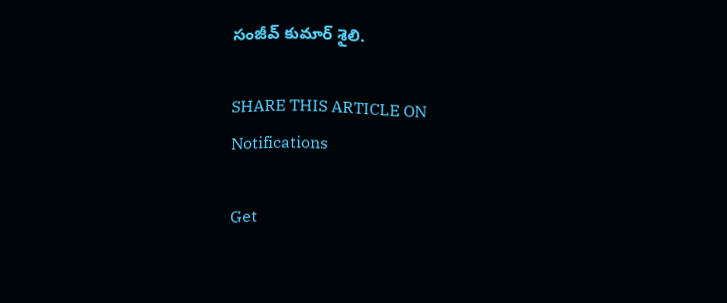సంజీవ్ కుమార్ శైలి.

SHARE THIS ARTICLE ON
Notifications

Get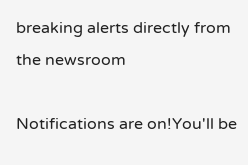breaking alerts directly from the newsroom

Notifications are on!You'll be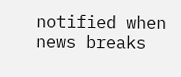notified when news breaks